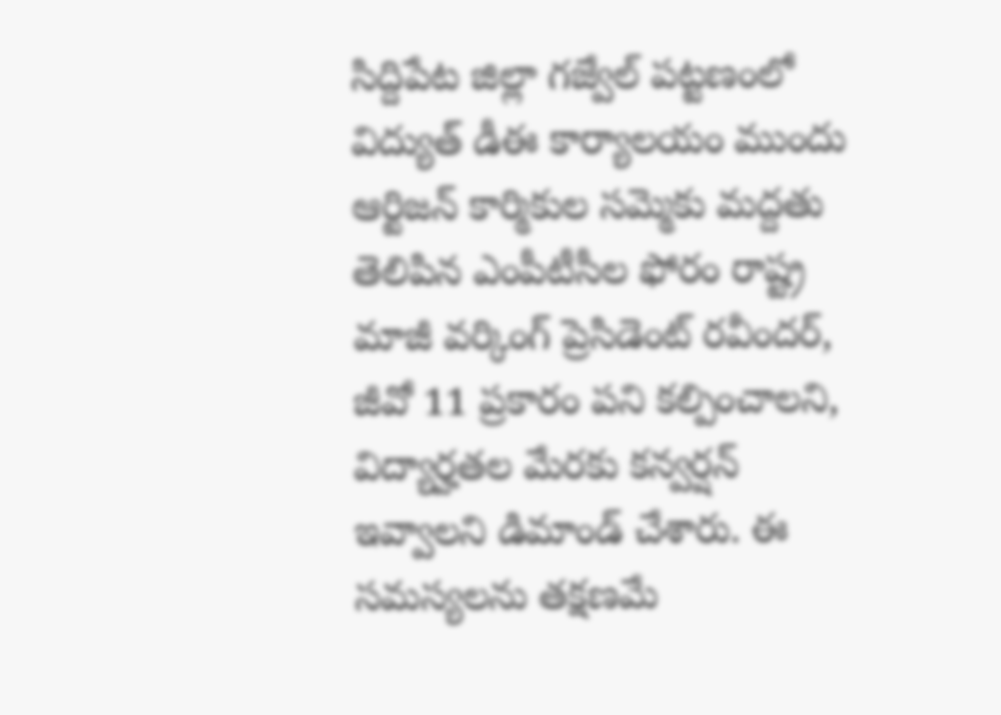సిద్దిపేట జిల్లా గజ్వేల్ పట్టణంలో విద్యుత్ డీఈ కార్యాలయం ముందు ఆర్టిజన్ కార్మికుల సమ్మెకు మద్దతు తెలిపిన ఎంపీటీసీల ఫోరం రాష్ట్ర మాజీ వర్కింగ్ ప్రెసిడెంట్ రవీందర్, జీవో 11 ప్రకారం పని కల్పించాలని, విద్యార్హతల మేరకు కన్వర్షన్ ఇవ్వాలని డిమాండ్ చేశారు. ఈ సమస్యలను తక్షణమే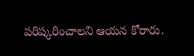పరిష్కరించాలని ఆయన కోరారు.